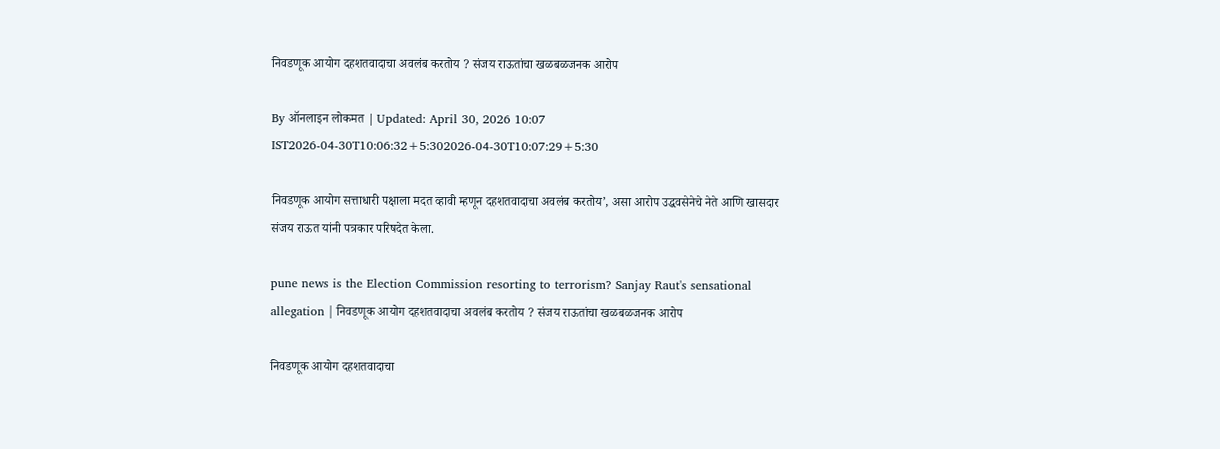निवडणूक आयोग दहशतवादाचा अवलंब करतोय ? संजय राऊतांचा खळबळजनक आरोप

By ऑनलाइन लोकमत | Updated: April 30, 2026 10:07 IST2026-04-30T10:06:32+5:302026-04-30T10:07:29+5:30

निवडणूक आयोग सत्ताधारी पक्षाला मदत व्हावी म्हणून दहशतवादाचा अवलंब करतोय’, असा आरोप उद्धवसेनेचे नेते आणि खासदार संजय राऊत यांनी पत्रकार परिषदेत केला.

pune news is the Election Commission resorting to terrorism? Sanjay Raut's sensational allegation | निवडणूक आयोग दहशतवादाचा अवलंब करतोय ? संजय राऊतांचा खळबळजनक आरोप

निवडणूक आयोग दहशतवादाचा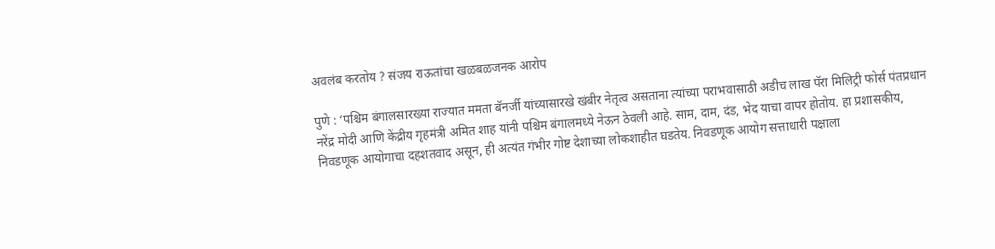अवलंब करतोय ? संजय राऊतांचा खळबळजनक आरोप

पुणे : ‘पश्चिम बंगालसारख्या राज्यात ममता बॅनर्जी यांच्यासारखे खंबीर नेतृत्व असताना त्यांच्या पराभवासाठी अडीच लाख पॅरा मिलिट्री फोर्स पंतप्रधान नरेंद्र मोदी आणि केंद्रीय गृहमंत्री अमित शाह यांनी पश्चिम बंगालमध्ये नेऊन ठेवली आहे. साम, दाम, दंड, भेद याचा वापर होतोय. हा प्रशासकीय, निवडणूक आयोगाचा दहशतवाद असून, ही अत्यंत गंभीर गोष्ट देशाच्या लोकशाहीत घडतेय. निवडणूक आयोग सत्ताधारी पक्षाला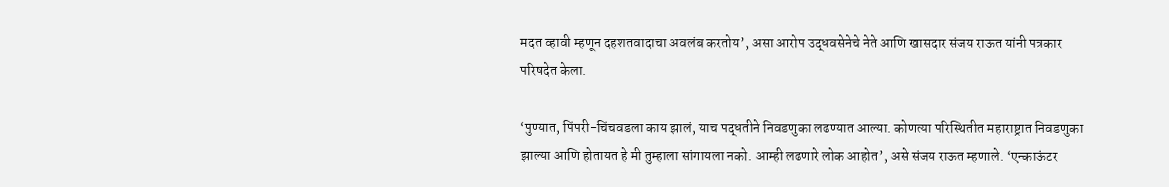मदत व्हावी म्हणून दहशतवादाचा अवलंब करतोय’, असा आरोप उद्धवसेनेचे नेते आणि खासदार संजय राऊत यांनी पत्रकार परिषदेत केला.

‘पुण्यात, पिंपरी-चिंचवडला काय झालं, याच पद्धतीने निवडणुका लढण्यात आल्या. कोणत्या परिस्थितीत महाराष्ट्रात निवडणुका झाल्या आणि होतायत हे मी तुम्हाला सांगायला नको. आम्ही लढणारे लोक आहोत’, असे संजय राऊत म्हणाले. ‘एन्काऊंटर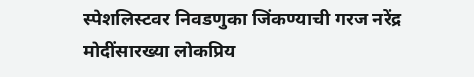स्पेशलिस्टवर निवडणुका जिंकण्याची गरज नरेंद्र मोदींसारख्या लोकप्रिय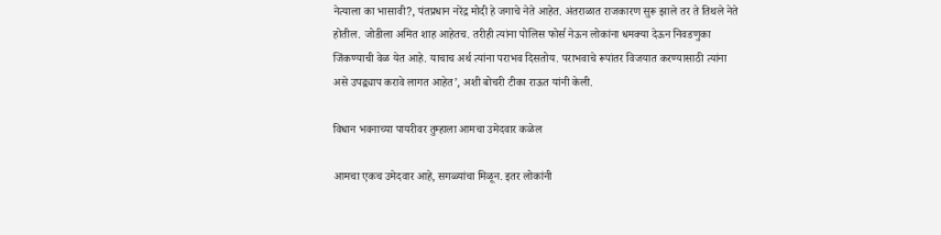नेत्याला का भासावी?, पंतप्रधान नरेंद्र मोदी हे जगाचे नेते आहेत. अंतराळात राजकारण सुरू झाले तर ते तिथले नेते होतील. जोडीला अमित शाह आहेतच. तरीही त्यांना पोलिस फोर्स नेऊन लोकांना धमक्या देऊन निवडणुका जिंकण्याची वेळ येत आहे. याचाच अर्थ त्यांना पराभव दिसतोय. पराभवाचे रूपांतर विजयात करण्यासाठी त्यांना असे उपद्व्याप करावे लागत आहेत’, अशी बोचरी टीका राऊत यांनी केली.

विधान भवनाच्या पायरीवर तुम्हाला आमचा उमेदवार कळेल

आमचा एकच उमेदवार आहे, सगळ्यांचा मिळून. इतर लोकांनी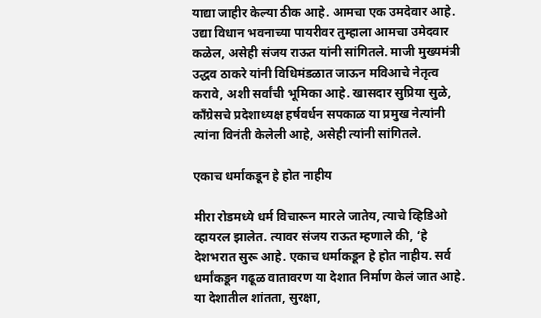याद्या जाहीर केल्या ठीक आहे. आमचा एक उमदेवार आहे. उद्या विधान भवनाच्या पायरीवर तुम्हाला आमचा उमेदवार कळेल, असेही संजय राऊत यांनी सांगितले. माजी मुख्यमंत्री उद्धव ठाकरे यांनी विधिमंडळात जाऊन मविआचे नेतृत्व करावे, अशी सर्वांची भूमिका आहे. खासदार सुप्रिया सुळे, काँग्रेसचे प्रदेशाध्यक्ष हर्षवर्धन सपकाळ या प्रमुख नेत्यांनी त्यांना विनंती केलेली आहे, असेही त्यांनी सांगितले.

एकाच धर्माकडून हे होत नाहीय

मीरा रोडमध्ये धर्म विचारून मारले जातेय, त्याचे व्हिडिओ व्हायरल झालेत. त्यावर संजय राऊत म्हणाले की, ‘हे देशभरात सुरू आहे. एकाच धर्माकडून हे होत नाहीय. सर्व धर्मांकडून गढूळ वातावरण या देशात निर्माण केलं जात आहे. या देशातील शांतता, सुरक्षा,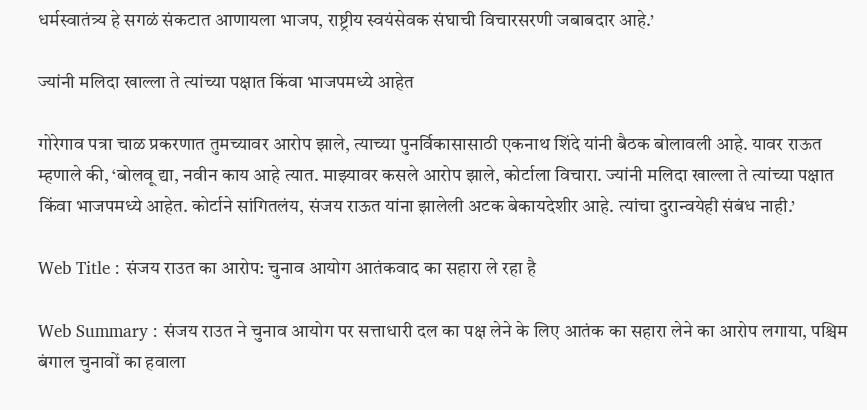धर्मस्वातंत्र्य हे सगळं संकटात आणायला भाजप, राष्ट्रीय स्वयंसेवक संघाची विचारसरणी जबाबदार आहे.’

ज्यांनी मलिदा खाल्ला ते त्यांच्या पक्षात किंवा भाजपमध्ये आहेत

गोरेगाव पत्रा चाळ प्रकरणात तुमच्यावर आरोप झाले, त्याच्या पुनर्विकासासाठी एकनाथ शिंदे यांनी बैठक बोलावली आहे. यावर राऊत म्हणाले की, ‘बोलवू द्या, नवीन काय आहे त्यात. माझ्यावर कसले आरोप झाले, कोर्टाला विचारा. ज्यांनी मलिदा खाल्ला ते त्यांच्या पक्षात किंवा भाजपमध्ये आहेत. कोर्टाने सांगितलंय, संजय राऊत यांना झालेली अटक बेकायदेशीर आहे. त्यांचा दुरान्वयेही संबंध नाही.’

Web Title : संजय राउत का आरोप: चुनाव आयोग आतंकवाद का सहारा ले रहा है

Web Summary : संजय राउत ने चुनाव आयोग पर सत्ताधारी दल का पक्ष लेने के लिए आतंक का सहारा लेने का आरोप लगाया, पश्चिम बंगाल चुनावों का हवाला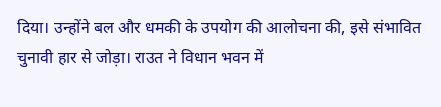दिया। उन्होंने बल और धमकी के उपयोग की आलोचना की, इसे संभावित चुनावी हार से जोड़ा। राउत ने विधान भवन में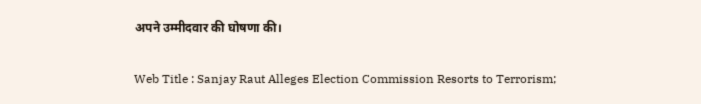अपने उम्मीदवार की घोषणा की।

Web Title : Sanjay Raut Alleges Election Commission Resorts to Terrorism;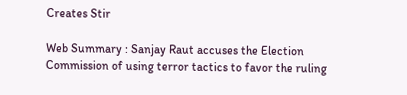Creates Stir

Web Summary : Sanjay Raut accuses the Election Commission of using terror tactics to favor the ruling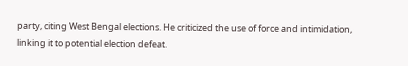party, citing West Bengal elections. He criticized the use of force and intimidation, linking it to potential election defeat.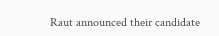Raut announced their candidate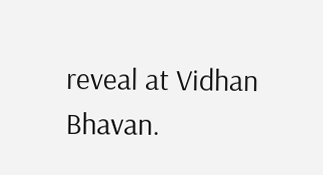reveal at Vidhan Bhavan.